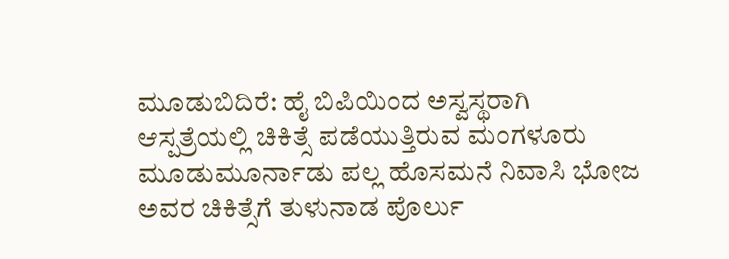ಮೂಡುಬಿದಿರೆ: ಹೈ ಬಿಪಿಯಿಂದ ಅಸ್ವಸ್ಥರಾಗಿ ಆಸ್ಪತ್ರೆಯಲ್ಲಿ ಚಿಕಿತ್ಸೆ ಪಡೆಯುತ್ತಿರುವ ಮಂಗಳೂರು ಮೂಡುಮೂರ್ನಾಡು ಪಲ್ಲ ಹೊಸಮನೆ ನಿವಾಸಿ ಭೋಜ ಅವರ ಚಿಕಿತ್ಸೆಗೆ ತುಳುನಾಡ ಪೊರ್ಲು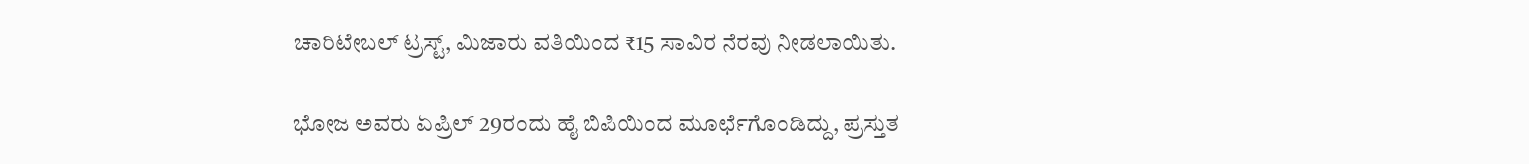ಚಾರಿಟೇಬಲ್ ಟ್ರಸ್ಟ್, ಮಿಜಾರು ವತಿಯಿಂದ ₹15 ಸಾವಿರ ನೆರವು ನೀಡಲಾಯಿತು.

ಭೋಜ ಅವರು ಏಪ್ರಿಲ್ 29ರಂದು ಹೈ ಬಿಪಿಯಿಂದ ಮೂರ್ಛೆಗೊಂಡಿದ್ದು, ಪ್ರಸ್ತುತ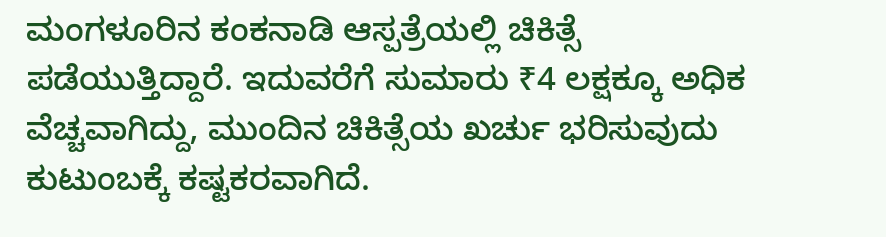ಮಂಗಳೂರಿನ ಕಂಕನಾಡಿ ಆಸ್ಪತ್ರೆಯಲ್ಲಿ ಚಿಕಿತ್ಸೆ ಪಡೆಯುತ್ತಿದ್ದಾರೆ. ಇದುವರೆಗೆ ಸುಮಾರು ₹4 ಲಕ್ಷಕ್ಕೂ ಅಧಿಕ ವೆಚ್ಚವಾಗಿದ್ದು, ಮುಂದಿನ ಚಿಕಿತ್ಸೆಯ ಖರ್ಚು ಭರಿಸುವುದು ಕುಟುಂಬಕ್ಕೆ ಕಷ್ಟಕರವಾಗಿದೆ.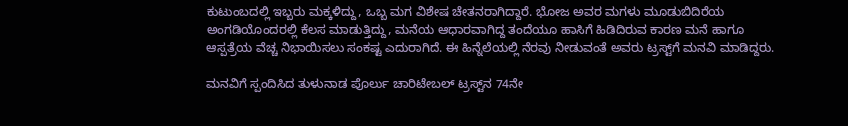ಕುಟುಂಬದಲ್ಲಿ ಇಬ್ಬರು ಮಕ್ಕಳಿದ್ದು, ಒಬ್ಬ ಮಗ ವಿಶೇಷ ಚೇತನರಾಗಿದ್ದಾರೆ. ಭೋಜ ಅವರ ಮಗಳು ಮೂಡುಬಿದಿರೆಯ ಅಂಗಡಿಯೊಂದರಲ್ಲಿ ಕೆಲಸ ಮಾಡುತ್ತಿದ್ದು, ಮನೆಯ ಆಧಾರವಾಗಿದ್ದ ತಂದೆಯೂ ಹಾಸಿಗೆ ಹಿಡಿದಿರುವ ಕಾರಣ ಮನೆ ಹಾಗೂ ಆಸ್ಪತ್ರೆಯ ವೆಚ್ಚ ನಿಭಾಯಿಸಲು ಸಂಕಷ್ಟ ಎದುರಾಗಿದೆ. ಈ ಹಿನ್ನೆಲೆಯಲ್ಲಿ ನೆರವು ನೀಡುವಂತೆ ಅವರು ಟ್ರಸ್ಟ್‌ಗೆ ಮನವಿ ಮಾಡಿದ್ದರು.

ಮನವಿಗೆ ಸ್ಪಂದಿಸಿದ ತುಳುನಾಡ ಪೊರ್ಲು ಚಾರಿಟೇಬಲ್ ಟ್ರಸ್ಟ್‌ನ 74ನೇ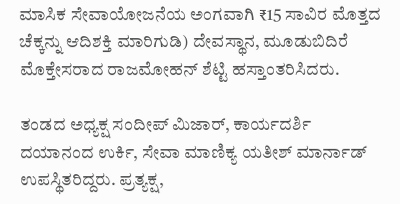ಮಾಸಿಕ ಸೇವಾಯೋಜನೆಯ ಅಂಗವಾಗಿ ₹15 ಸಾವಿರ ಮೊತ್ತದ ಚೆಕ್ಕನ್ನು ಆದಿಶಕ್ತಿ ಮಾರಿಗುಡಿ) ದೇವಸ್ಥಾನ, ಮೂಡುಬಿದಿರೆ ಮೊಕ್ತೇಸರಾದ ರಾಜಮೋಹನ್ ಶೆಟ್ಟಿ ಹಸ್ತಾಂತರಿಸಿದರು.

ತಂಡದ ಅಧ್ಯಕ್ಷ ಸಂದೀಪ್ ಮಿಜಾರ್, ಕಾರ್ಯದರ್ಶಿ ದಯಾನಂದ ಉರ್ಕಿ, ಸೇವಾ ಮಾಣಿಕ್ಯ ಯತೀಶ್ ಮಾರ್ನಾಡ್ ಉಪಸ್ಥಿತರಿದ್ದರು. ಪ್ರತ್ಯಕ್ಷ,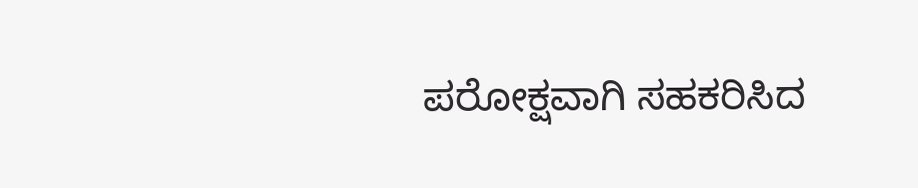ಪರೋಕ್ಷವಾಗಿ ಸಹಕರಿಸಿದ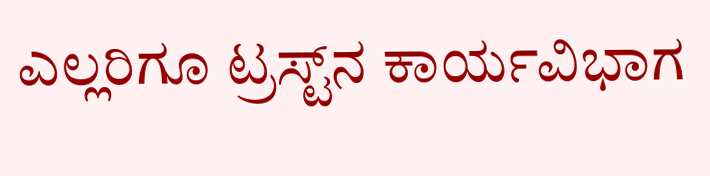ಎಲ್ಲರಿಗೂ ಟ್ರಸ್ಟ್‌ನ ಕಾರ್ಯವಿಭಾಗ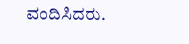ವಂದಿಸಿದರು.